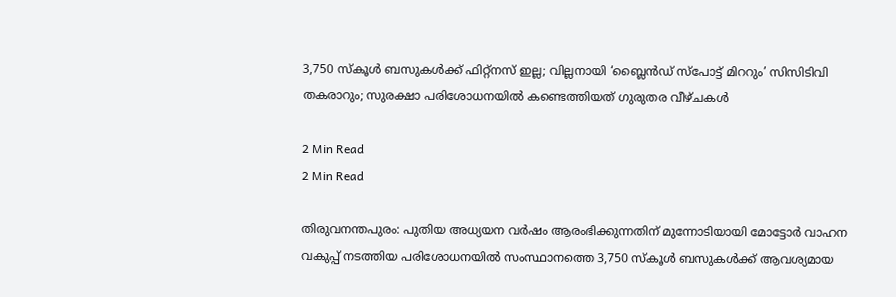3,750 സ്കൂൾ ബസുകൾക്ക് ഫിറ്റ്നസ് ഇല്ല; വില്ലനായി ‘ബ്ലൈൻഡ് സ്പോട്ട് മിററും’ സിസിടിവി തകരാറും; സുരക്ഷാ പരിശോധനയിൽ കണ്ടെത്തിയത് ഗുരുതര വീഴ്ചകൾ

2 Min Read
2 Min Read

തിരുവനന്തപുരം: പുതിയ അധ്യയന വർഷം ആരംഭിക്കുന്നതിന് മുന്നോടിയായി മോട്ടോർ വാഹന വകുപ്പ് നടത്തിയ പരിശോധനയിൽ സംസ്ഥാനത്തെ 3,750 സ്കൂൾ ബസുകൾക്ക് ആവശ്യമായ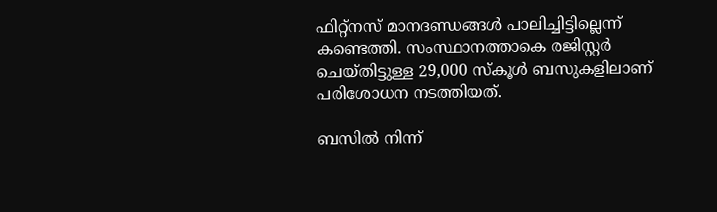ഫിറ്റ്നസ് മാനദണ്ഡങ്ങൾ പാലിച്ചിട്ടില്ലെന്ന് കണ്ടെത്തി. സംസ്ഥാനത്താകെ രജിസ്റ്റർ ചെയ്തിട്ടുള്ള 29,000 സ്കൂൾ ബസുകളിലാണ് പരിശോധന നടത്തിയത്.

ബസിൽ നിന്ന്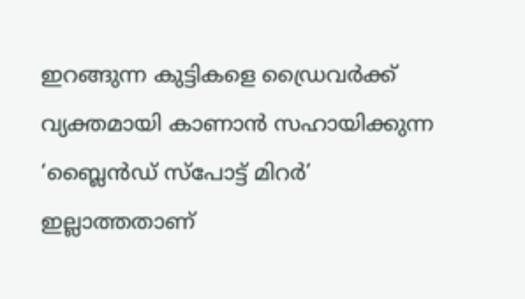ഇറങ്ങുന്ന കുട്ടികളെ ഡ്രൈവർക്ക് വ്യക്തമായി കാണാൻ സഹായിക്കുന്ന ‘ബ്ലൈൻഡ് സ്പോട്ട് മിറർ’ ഇല്ലാത്തതാണ്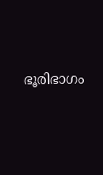ഭൂരിഭാഗം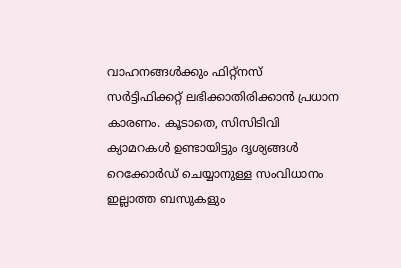വാഹനങ്ങൾക്കും ഫിറ്റ്നസ് സർട്ടിഫിക്കറ്റ് ലഭിക്കാതിരിക്കാൻ പ്രധാന കാരണം. കൂടാതെ, സിസിടിവി ക്യാമറകൾ ഉണ്ടായിട്ടും ദൃശ്യങ്ങൾ റെക്കോർഡ് ചെയ്യാനുള്ള സംവിധാനം ഇല്ലാത്ത ബസുകളും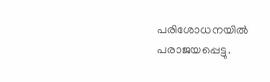പരിശോധനയിൽ പരാജയപ്പെട്ടു.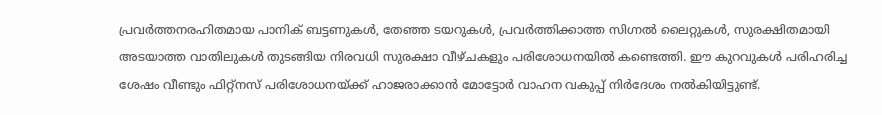പ്രവർത്തനരഹിതമായ പാനിക് ബട്ടണുകൾ, തേഞ്ഞ ടയറുകൾ, പ്രവർത്തിക്കാത്ത സിഗ്നൽ ലൈറ്റുകൾ, സുരക്ഷിതമായി അടയാത്ത വാതിലുകൾ തുടങ്ങിയ നിരവധി സുരക്ഷാ വീഴ്ചകളും പരിശോധനയിൽ കണ്ടെത്തി. ഈ കുറവുകൾ പരിഹരിച്ച ശേഷം വീണ്ടും ഫിറ്റ്നസ് പരിശോധനയ്ക്ക് ഹാജരാക്കാൻ മോട്ടോർ വാഹന വകുപ്പ് നിർദേശം നൽകിയിട്ടുണ്ട്.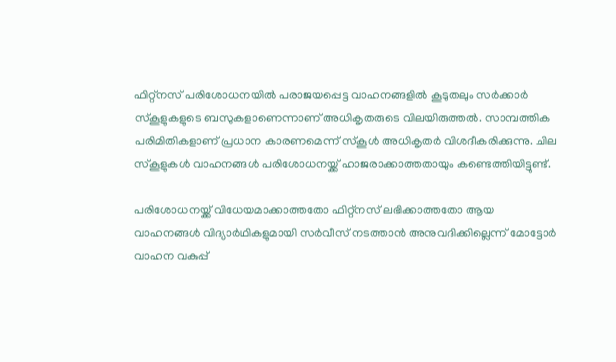ഫിറ്റ്നസ് പരിശോധനയിൽ പരാജയപ്പെട്ട വാഹനങ്ങളിൽ കൂടുതലും സർക്കാർ സ്കൂളുകളുടെ ബസുകളാണെന്നാണ് അധികൃതരുടെ വിലയിരുത്തൽ. സാമ്പത്തിക പരിമിതികളാണ് പ്രധാന കാരണമെന്ന് സ്കൂൾ അധികൃതർ വിശദീകരിക്കുന്നു. ചില സ്കൂളുകൾ വാഹനങ്ങൾ പരിശോധനയ്ക്ക് ഹാജരാക്കാത്തതായും കണ്ടെത്തിയിട്ടുണ്ട്.

പരിശോധനയ്ക്ക് വിധേയമാക്കാത്തതോ ഫിറ്റ്നസ് ലഭിക്കാത്തതോ ആയ വാഹനങ്ങൾ വിദ്യാർഥികളുമായി സർവീസ് നടത്താൻ അനുവദിക്കില്ലെന്ന് മോട്ടോർ വാഹന വകുപ്പ്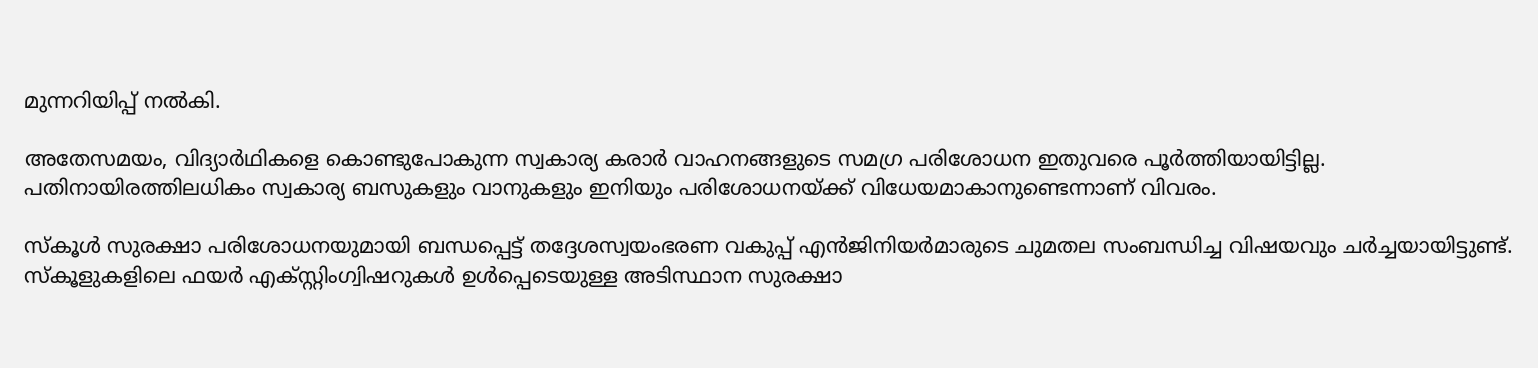മുന്നറിയിപ്പ് നൽകി.

അതേസമയം, വിദ്യാർഥികളെ കൊണ്ടുപോകുന്ന സ്വകാര്യ കരാർ വാഹനങ്ങളുടെ സമഗ്ര പരിശോധന ഇതുവരെ പൂർത്തിയായിട്ടില്ല. പതിനായിരത്തിലധികം സ്വകാര്യ ബസുകളും വാനുകളും ഇനിയും പരിശോധനയ്ക്ക് വിധേയമാകാനുണ്ടെന്നാണ് വിവരം.

സ്കൂൾ സുരക്ഷാ പരിശോധനയുമായി ബന്ധപ്പെട്ട് തദ്ദേശസ്വയംഭരണ വകുപ്പ് എൻജിനിയർമാരുടെ ചുമതല സംബന്ധിച്ച വിഷയവും ചർച്ചയായിട്ടുണ്ട്. സ്കൂളുകളിലെ ഫയർ എക്സ്റ്റിംഗ്വിഷറുകൾ ഉൾപ്പെടെയുള്ള അടിസ്ഥാന സുരക്ഷാ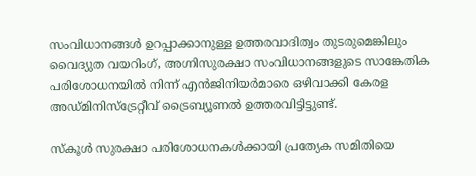സംവിധാനങ്ങൾ ഉറപ്പാക്കാനുള്ള ഉത്തരവാദിത്വം തുടരുമെങ്കിലും വൈദ്യുത വയറിംഗ്, അഗ്നിസുരക്ഷാ സംവിധാനങ്ങളുടെ സാങ്കേതിക പരിശോധനയിൽ നിന്ന് എൻജിനിയർമാരെ ഒഴിവാക്കി കേരള അഡ്മിനിസ്ട്രേറ്റീവ് ട്രൈബ്യൂണൽ ഉത്തരവിട്ടിട്ടുണ്ട്.

സ്കൂൾ സുരക്ഷാ പരിശോധനകൾക്കായി പ്രത്യേക സമിതിയെ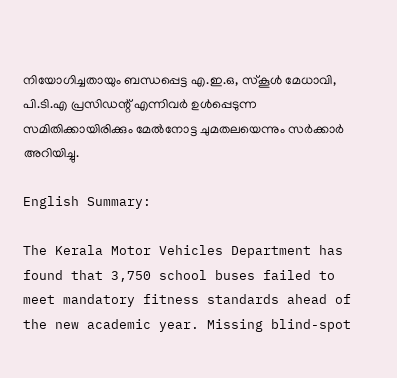നിയോഗിച്ചതായും ബന്ധപ്പെട്ട എ.ഇ.ഒ, സ്കൂൾ മേധാവി, പി.ടി.എ പ്രസിഡന്റ് എന്നിവർ ഉൾപ്പെടുന്ന സമിതിക്കായിരിക്കും മേൽനോട്ട ചുമതലയെന്നും സർക്കാർ അറിയിച്ചു.

English Summary:

The Kerala Motor Vehicles Department has found that 3,750 school buses failed to meet mandatory fitness standards ahead of the new academic year. Missing blind-spot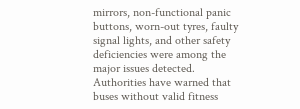mirrors, non-functional panic buttons, worn-out tyres, faulty signal lights, and other safety deficiencies were among the major issues detected. Authorities have warned that buses without valid fitness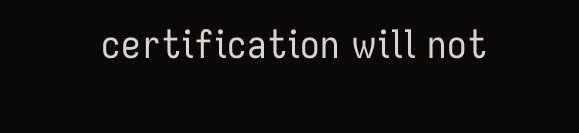certification will not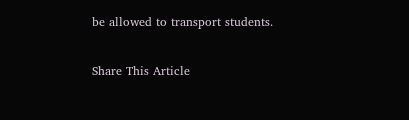be allowed to transport students.

Share This Article